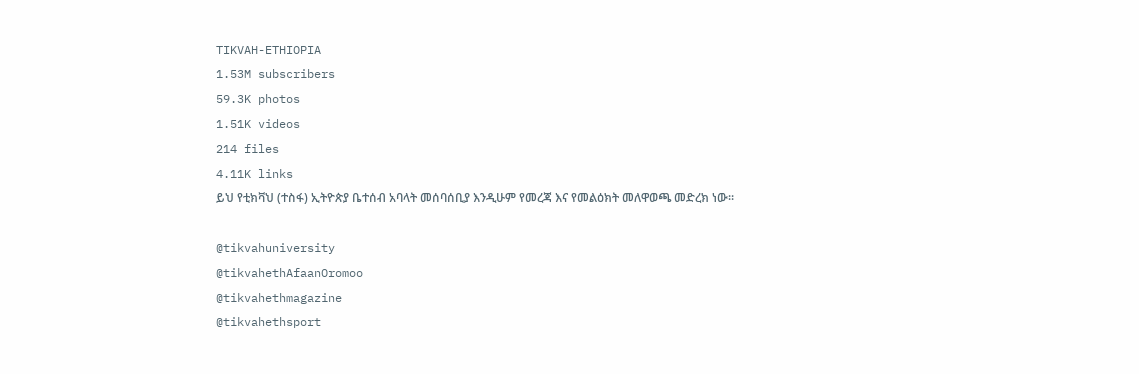TIKVAH-ETHIOPIA
1.53M subscribers
59.3K photos
1.51K videos
214 files
4.11K links
ይህ የቲክቫህ (ተስፋ) ኢትዮጵያ ቤተሰብ አባላት መሰባሰቢያ እንዲሁም የመረጃ እና የመልዕክት መለዋወጫ መድረክ ነው።

@tikvahuniversity
@tikvahethAfaanOromoo
@tikvahethmagazine
@tikvahethsport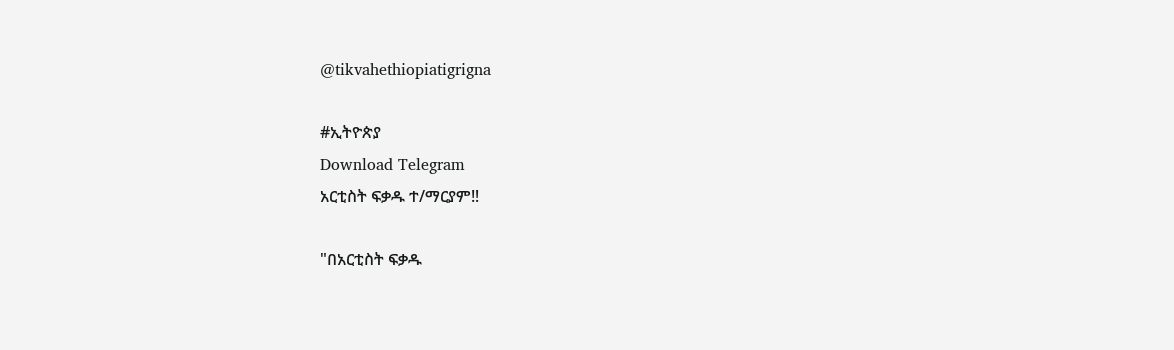@tikvahethiopiatigrigna

#ኢትዮጵያ
Download Telegram
አርቲስት ፍቃዱ ተ/ማርያም‼

"በአርቲስት ፍቃዱ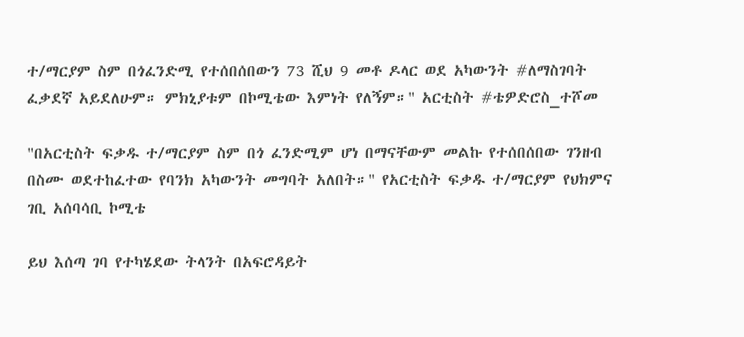ተ/ማርያም ስም በጎፈንድሚ የተሰበሰበውን 73 ሺህ 9 መቶ ዶላር ወደ አካውንት #ለማስገባት ፈቃደኛ አይደለሁም። ምክኒያቱም በኮሚቴው እምነት የለኝም።" አርቲስት #ቴዎድሮስ_ተሾመ

"በአርቲስት ፍቃዱ ተ/ማርያም ስም በጎ ፈንድሚም ሆነ በማናቸውም መልኩ የተሰበሰበው ገንዘብ በስሙ ወደተከፈተው የባንክ አካውንት መግባት አለበት።" የአርቲስት ፍቃዱ ተ/ማርያም የህክምና ገቢ አሰባሳቢ ኮሚቴ

ይህ እሰጣ ገባ የተካሄደው ትላንት በአፍሮዳይት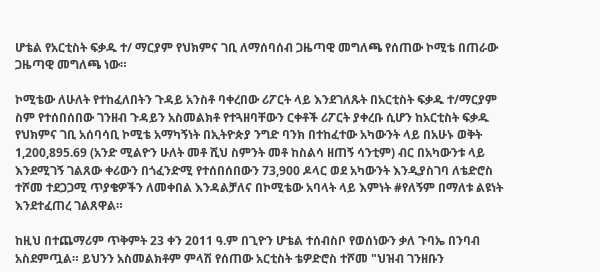ሆቴል የአርቲስት ፍቃዱ ተ/ ማርያም የህክምና ገቢ ለማሰባሰብ ጋዜጣዊ መግለጫ የሰጠው ኮሚቴ በጠራው ጋዜጣዊ መግለጫ ነው።

ኮሚቴው ለሁለት የተከፈለበትን ጉዳይ አንስቶ ባቀረበው ሪፖርት ላይ እንደገለጹት በአርቲስት ፍቃዱ ተ/ማርያም ስም የተሰበሰበው ገንዘብ ጉዳይን አስመልክቶ የተጓዘባቸውን ርቀቶች ሪፖርት ያቀረቡ ሲሆን ከአርቲስት ፍቃዱ የህክምና ገቢ አሰባሳቢ ኮሚቴ አማካኝነት በኢትዮጵያ ንግድ ባንክ በተከፈተው አካውንት ላይ በአሁኑ ወቅት 1,200,895.69 (አንድ ሚልዮን ሁለት መቶ ሺህ ስምንት መቶ ከስልሳ ዘጠኝ ሳንቲም) ብር በአካውንቱ ላይ እንደሚገኝ ገልጸው ቀሪውን በጎፈንድሚ የተሰበሰበውን 73,900 ዶላር ወደ አካውንት እንዲያስገባ ለቴድሮስ ተሾመ ተደጋጋሚ ጥያቄዎችን ለመቀበል እንዳልቻለና በኮሚቴው አባላት ላይ እምነት #የለኝም በማለቱ ልዩነት እንደተፈጠረ ገልጸዋል።

ከዚህ በተጨማሪም ጥቅምት 23 ቀን 2011 ዓ.ም በጊዮን ሆቴል ተሰብስቦ የወሰነውን ቃለ ጉባኤ በንባብ አስደምጧል። ይህንን አስመልክቶም ምላሽ የሰጠው አርቲስት ቴዎድሮስ ተሾመ "ህዝብ ገንዘቡን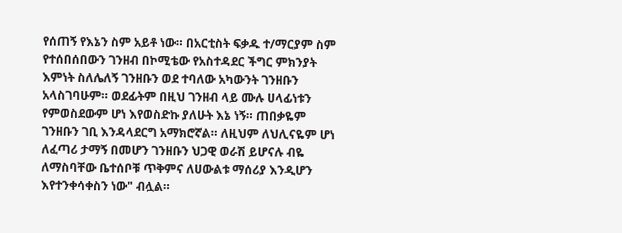የሰጠኝ የእኔን ስም አይቶ ነው። በአርቲስት ፍቃዱ ተ/ማርያም ስም የተሰበሰበውን ገንዘብ በኮሚቴው የአስተዳደር ችግር ምክንያት እምነት ስለሌለኝ ገንዘቡን ወደ ተባለው አካውንት ገንዘቡን አላስገባሁም። ወደፊትም በዚህ ገንዘብ ላይ ሙሉ ሀላፊነቱን የምወስደውም ሆነ እየወስድኩ ያለሁት እኔ ነኝ። ጠበቃዬም ገንዘቡን ገቢ እንዳላደርግ አማክሮኛል። ለዚህም ለህሊናዬም ሆነ ለፈጣሪ ታማኝ በመሆን ገንዘቡን ህጋዊ ወራሽ ይሆናሉ ብዬ ለማስባቸው ቤተሰቦቹ ጥቅምና ለሀውልቱ ማሰሪያ እንዲሆን እየተንቀሳቀስን ነው" ብሏል።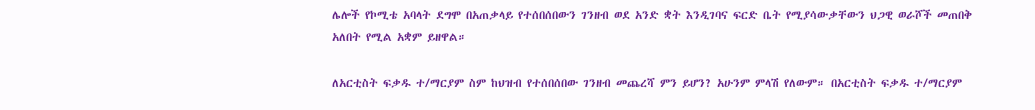ሌሎች የኮሚቴ አባላት ደግሞ በአጠቃላይ የተሰበሰበውን ገንዘብ ወደ አንድ ቋት እንዲገባና ፍርድ ቤት የሚያሳውቃቸውን ህጋዊ ወራሾች መጠበቅ አለበት የሚል አቋም ይዘዋል።

ለአርቲስት ፍቃዱ ተ/ማርያም ስም ከህዝብ የተሰበሰበው ገንዘብ መጨረሻ ምን ይሆን? አሁንም ምላሽ የለውም። በአርቲስት ፍቃዱ ተ/ማርያም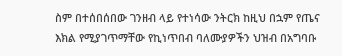ስም በተሰበሰበው ገንዘብ ላይ የተነሳው ንትርክ ከዚህ በኋም የጤና እክል የሚያገጥማቸው የኪነጥበብ ባለሙያዎችን ህዝብ በአግባቡ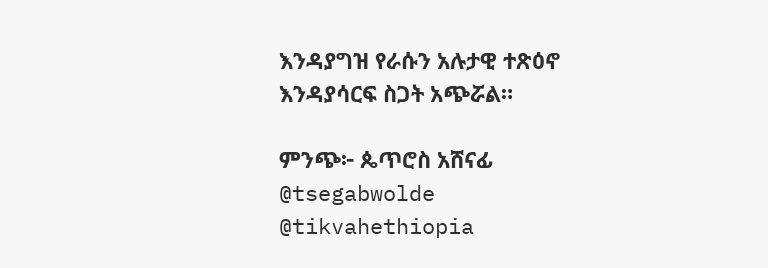እንዳያግዝ የራሱን አሉታዊ ተጽዕኖ እንዳያሳርፍ ስጋት አጭሯል።

ምንጭ፦ ጴጥሮስ አሸናፊ
@tsegabwolde @tikvahethiopia